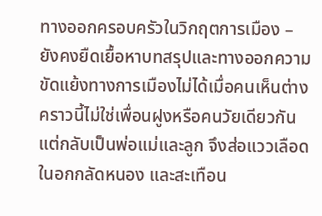ทางออกครอบครัวในวิกฤตการเมือง – ยังคงยืดเยื้อหาบทสรุปและทางออกความขัดแย้งทางการเมืองไม่ได้เมื่อคนเห็นต่างคราวนี้ไม่ใช่เพื่อนฝูงหรือคนวัยเดียวกัน แต่กลับเป็นพ่อแม่และลูก จึงส่อแววเลือดในอกกลัดหนอง และสะเทือน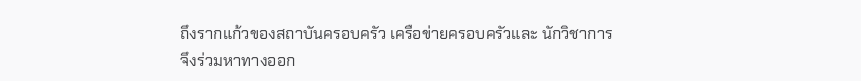ถึงรากแก้วของสถาบันครอบครัว เครือข่ายครอบครัวและ นักวิชาการจึงร่วมหาทางออก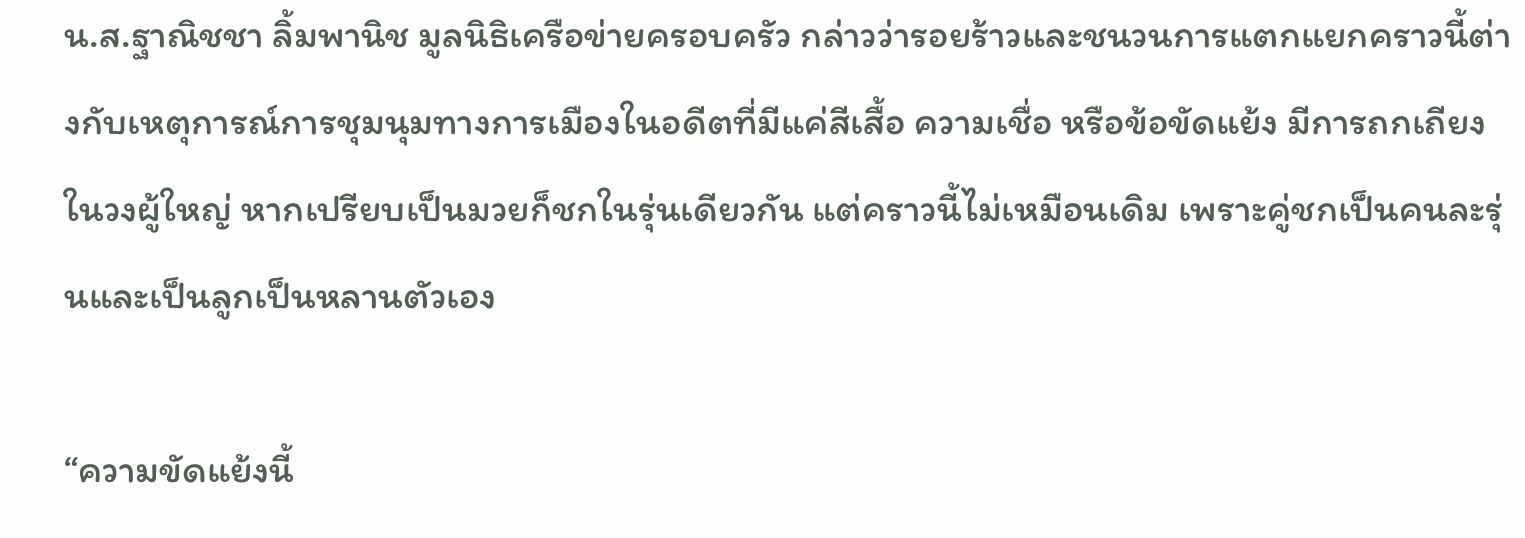น.ส.ฐาณิชชา ลิ้มพานิช มูลนิธิเครือข่ายครอบครัว กล่าวว่ารอยร้าวและชนวนการแตกแยกคราวนี้ต่างกับเหตุการณ์การชุมนุมทางการเมืองในอดีตที่มีแค่สีเสื้อ ความเชื่อ หรือข้อขัดแย้ง มีการถกเถียงในวงผู้ใหญ่ หากเปรียบเป็นมวยก็ชกในรุ่นเดียวกัน แต่คราวนี้ไม่เหมือนเดิม เพราะคู่ชกเป็นคนละรุ่นและเป็นลูกเป็นหลานตัวเอง

“ความขัดแย้งนี้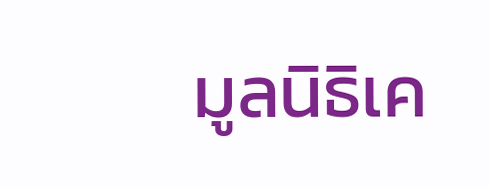มูลนิธิเค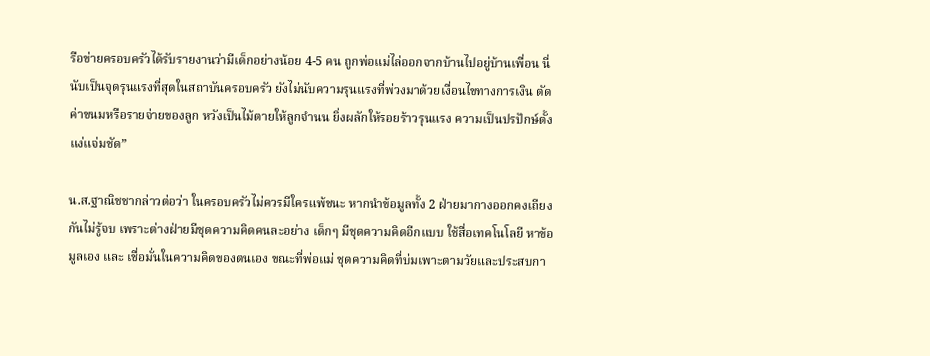รือข่ายครอบครัวได้รับรายงานว่ามีเด็กอย่างน้อย 4-5 คน ถูกพ่อแม่ไล่ออกจากบ้านไปอยู่บ้านเพื่อน นี่นับเป็นจุดรุนแรงที่สุดในสถาบันครอบครัว ยังไม่นับความรุนแรงที่พ่วงมาด้วยเงื่อนไขทางการเงิน ตัดค่าขนมหรือรายจ่ายของลูก หวังเป็นไม้ตายให้ลูกจำนน ยิ่งผลักให้รอยร้าวรุนแรง ความเป็นปรปักษ์ตั้งแง่แจ่มชัด”

น.ส.ฐาณิชชากล่าวต่อว่า ในครอบครัวไม่ควรมีใครแพ้ชนะ หากนำข้อมูลทั้ง 2 ฝ่ายมากางออกคงเถียงกันไม่รู้จบ เพราะต่างฝ่ายมีชุดความคิดคนละอย่าง เด็กๆ มีชุดความคิดอีกแบบ ใช้สื่อเทคโนโลยี หาข้อมูลเอง และ เชื่อมั่นในความคิดของตนเอง ขณะที่พ่อแม่ ชุดความคิดที่บ่มเพาะตามวัยและประสบกา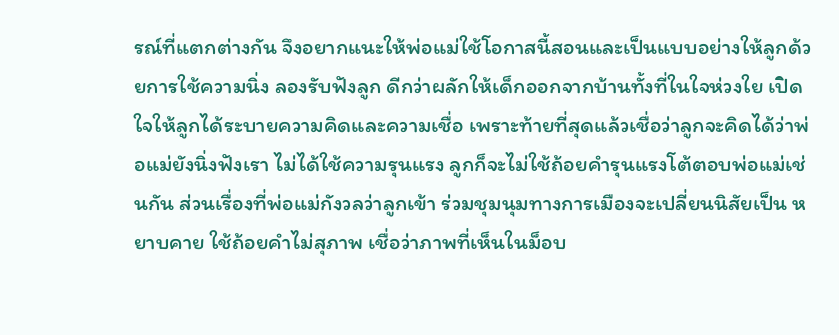รณ์ที่แตกต่างกัน จึงอยากแนะให้พ่อแม่ใช้โอกาสนี้สอนและเป็นแบบอย่างให้ลูกด้วยการใช้ความนิ่ง ลองรับฟังลูก ดีกว่าผลักให้เด็กออกจากบ้านทั้งที่ในใจห่วงใย เปิดใจให้ลูกได้ระบายความคิดและความเชื่อ เพราะท้ายที่สุดแล้วเชื่อว่าลูกจะคิดได้ว่าพ่อแม่ยังนิ่งฟังเรา ไม่ได้ใช้ความรุนแรง ลูกก็จะไม่ใช้ถ้อยคำรุนแรงโต้ตอบพ่อแม่เช่นกัน ส่วนเรื่องที่พ่อแม่กังวลว่าลูกเข้า ร่วมชุมนุมทางการเมืองจะเปลี่ยนนิสัยเป็น หยาบคาย ใช้ถ้อยคำไม่สุภาพ เชื่อว่าภาพที่เห็นในม็อบ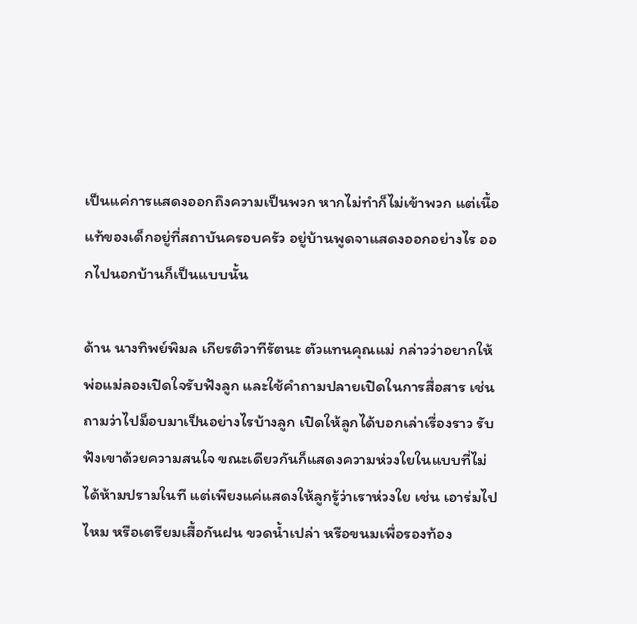เป็นแค่การแสดงออกถึงความเป็นพวก หากไม่ทำก็ไม่เข้าพวก แต่เนื้อแท้ของเด็กอยู่ที่สถาบันครอบครัว อยู่บ้านพูดจาแสดงออกอย่างไร ออกไปนอกบ้านก็เป็นแบบนั้น

ด้าน นางทิพย์พิมล เกียรติวาทีรัตนะ ตัวแทนคุณแม่ กล่าวว่าอยากให้พ่อแม่ลองเปิดใจรับฟังลูก และใช้คำถามปลายเปิดในการสื่อสาร เช่นถามว่าไปม็อบมาเป็นอย่างไรบ้างลูก เปิดให้ลูกได้บอกเล่าเรื่องราว รับฟังเขาด้วยความสนใจ ขณะเดียวกันก็แสดงความห่วงใยในแบบที่ไม่ได้ห้ามปรามในที แต่เพียงแค่แสดงให้ลูกรู้ว่าเราห่วงใย เช่น เอาร่มไปไหม หรือเตรียมเสื้อกันฝน ขวดน้ำเปล่า หรือขนมเพื่อรองท้อง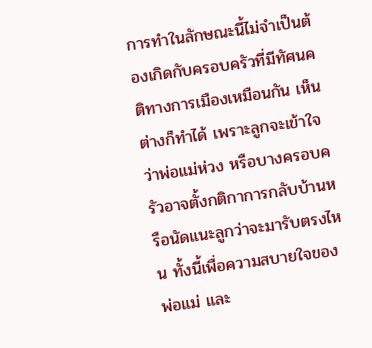การทำในลักษณะนี้ไม่จำเป็นต้องเกิดกับครอบครัวที่มีทัศนคติทางการเมืองเหมือนกัน เห็นต่างก็ทำได้ เพราะลูกจะเข้าใจว่าพ่อแม่ห่วง หรือบางครอบครัวอาจตั้งกติกาการกลับบ้านหรือนัดแนะลูกว่าจะมารับตรงไหน ทั้งนี้เพื่อความสบายใจของพ่อแม่ และ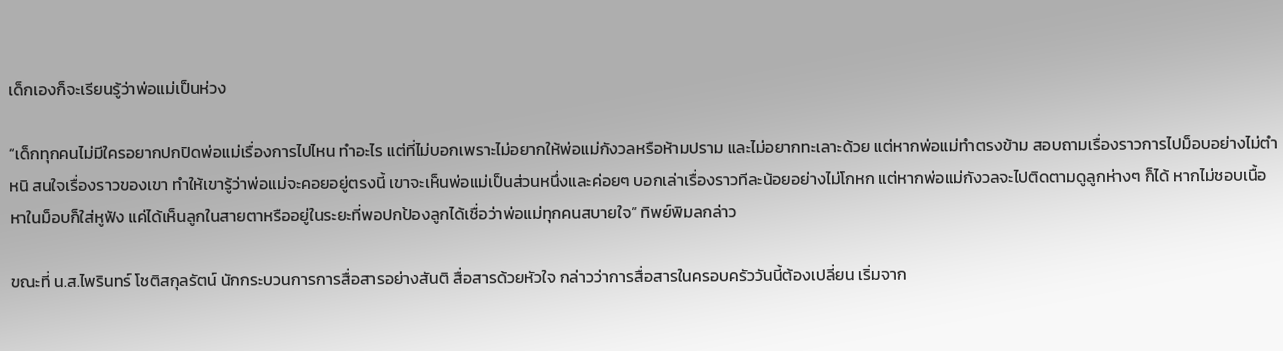เด็กเองก็จะเรียนรู้ว่าพ่อแม่เป็นห่วง

“เด็กทุกคนไม่มีใครอยากปกปิดพ่อแม่เรื่องการไปไหน ทำอะไร แต่ที่ไม่บอกเพราะไม่อยากให้พ่อแม่กังวลหรือห้ามปราม และไม่อยากทะเลาะด้วย แต่หากพ่อแม่ทำตรงข้าม สอบถามเรื่องราวการไปม็อบอย่างไม่ตำหนิ สนใจเรื่องราวของเขา ทำให้เขารู้ว่าพ่อแม่จะคอยอยู่ตรงนี้ เขาจะเห็นพ่อแม่เป็นส่วนหนึ่งและค่อยๆ บอกเล่าเรื่องราวทีละน้อยอย่างไม่โกหก แต่หากพ่อแม่กังวลจะไปติดตามดูลูกห่างๆ ก็ได้ หากไม่ชอบเนื้อหาในม็อบก็ใส่หูฟัง แค่ได้เห็นลูกในสายตาหรืออยู่ในระยะที่พอปกป้องลูกได้เชื่อว่าพ่อแม่ทุกคนสบายใจ” ทิพย์พิมลกล่าว

ขณะที่ น.ส.ไพรินทร์ โชติสกุลรัตน์ นักกระบวนการการสื่อสารอย่างสันติ สื่อสารด้วยหัวใจ กล่าวว่าการสื่อสารในครอบครัววันนี้ต้องเปลี่ยน เริ่มจาก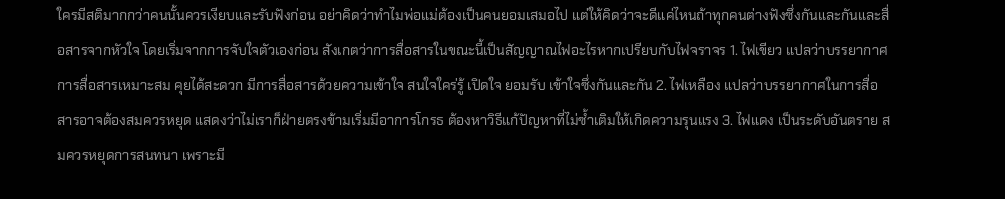ใครมีสติมากกว่าคนนั้นควรเงียบและรับฟังก่อน อย่าคิดว่าทำไมพ่อแม่ต้องเป็นคนยอมเสมอไป แต่ให้คิดว่าจะดีแค่ไหนถ้าทุกคนต่างฟังซึ่งกันและกันและสื่อสารจากหัวใจ โดยเริ่มจากการจับใจตัวเองก่อน สังเกตว่าการสื่อสารในขณะนี้เป็นสัญญาณไฟอะไรหากเปรียบกับไฟจราจร 1. ไฟเขียว แปลว่าบรรยากาศการสื่อสารเหมาะสม คุยได้สะดวก มีการสื่อสารด้วยความเข้าใจ สนใจใคร่รู้ เปิดใจ ยอมรับ เข้าใจซึ่งกันและกัน 2. ไฟเหลือง แปลว่าบรรยากาศในการสื่อสารอาจต้องสมควรหยุด แสดงว่าไม่เราก็ฝ่ายตรงข้ามเริ่มมีอาการโกรธ ต้องหาวิธีแก้ปัญหาที่ไม่ซ้ำเติมให้เกิดความรุนแรง 3. ไฟแดง เป็นระดับอันตราย สมควรหยุดการสนทนา เพราะมี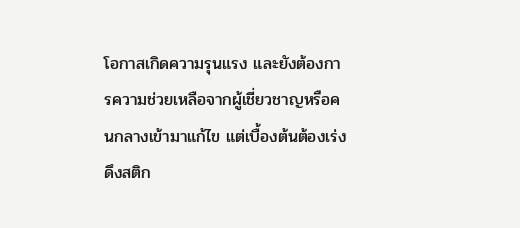โอกาสเกิดความรุนแรง และยังต้องการความช่วยเหลือจากผู้เชี่ยวชาญหรือคนกลางเข้ามาแก้ไข แต่เบื้องต้นต้องเร่งดึงสติก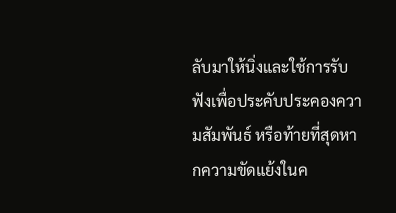ลับมาให้นิ่งและใช้การรับฟังเพื่อประคับประคองความสัมพันธ์ หรือท้ายที่สุดหากความขัดแย้งในค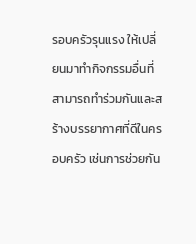รอบครัวรุนแรง ให้เปลี่ยนมาทำกิจกรรมอื่นที่สามารถทำร่วมกันและสร้างบรรยากาศที่ดีในครอบครัว เช่นการช่วยกัน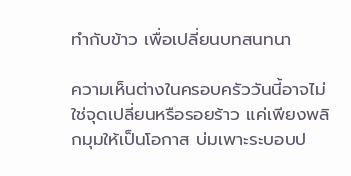ทำกับข้าว เพื่อเปลี่ยนบทสนทนา

ความเห็นต่างในครอบครัววันนี้อาจไม่ใช่จุดเปลี่ยนหรือรอยร้าว แค่เพียงพลิกมุมให้เป็นโอกาส บ่มเพาะระบอบป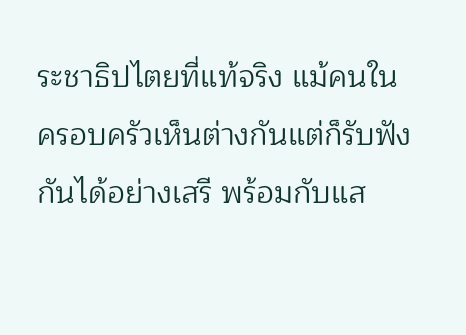ระชาธิปไตยที่แท้จริง แม้คนในครอบครัวเห็นต่างกันแต่ก็รับฟังกันได้อย่างเสรี พร้อมกับแส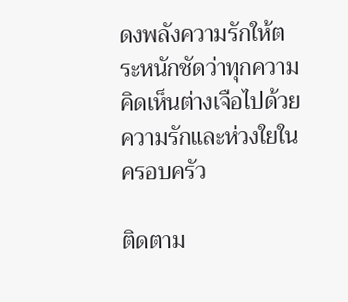ดงพลังความรักให้ตระหนักชัดว่าทุกความคิดเห็นต่างเจือไปด้วยความรักและห่วงใยในครอบครัว

ติดตาม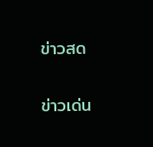ข่าวสด

ข่าวเด่น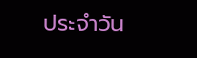ประจำวัน